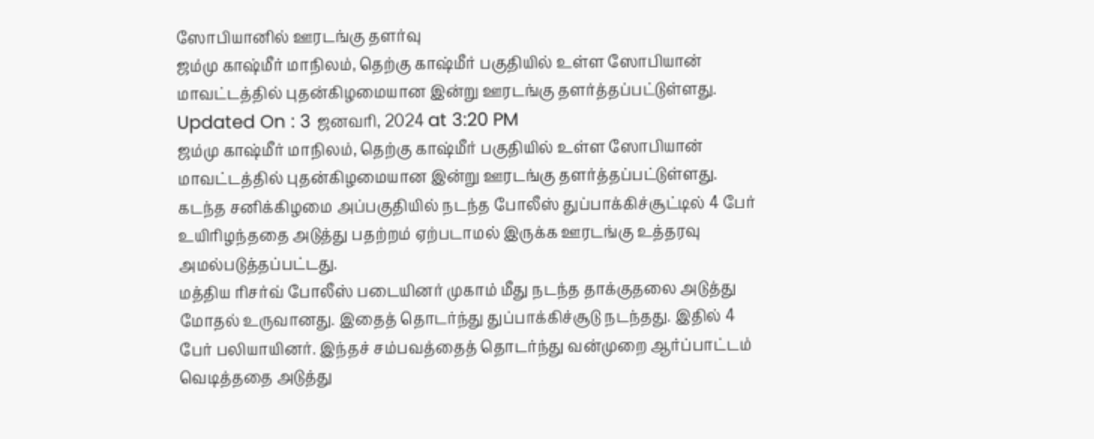ஸோபியானில் ஊரடங்கு தளர்வு
ஜம்மு காஷ்மீர் மாநிலம், தெற்கு காஷ்மீர் பகுதியில் உள்ள ஸோபியான் மாவட்டத்தில் புதன்கிழமையான இன்று ஊரடங்கு தளர்த்தப்பட்டுள்ளது.
Updated On : 3 ஜனவரி, 2024 at 3:20 PM
ஜம்மு காஷ்மீர் மாநிலம், தெற்கு காஷ்மீர் பகுதியில் உள்ள ஸோபியான் மாவட்டத்தில் புதன்கிழமையான இன்று ஊரடங்கு தளர்த்தப்பட்டுள்ளது.
கடந்த சனிக்கிழமை அப்பகுதியில் நடந்த போலீஸ் துப்பாக்கிச்சூட்டில் 4 பேர் உயிரிழந்ததை அடுத்து பதற்றம் ஏற்படாமல் இருக்க ஊரடங்கு உத்தரவு அமல்படுத்தப்பட்டது.
மத்திய ரிசர்வ் போலீஸ் படையினர் முகாம் மீது நடந்த தாக்குதலை அடுத்து மோதல் உருவானது. இதைத் தொடர்ந்து துப்பாக்கிச்சூடு நடந்தது. இதில் 4 பேர் பலியாயினர். இந்தச் சம்பவத்தைத் தொடர்ந்து வன்முறை ஆர்ப்பாட்டம் வெடித்ததை அடுத்து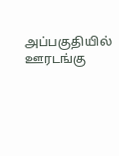அப்பகுதியில் ஊரடங்கு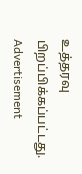உத்தரவு பிறப்பிக்கப்பட்டது.
Advertisement